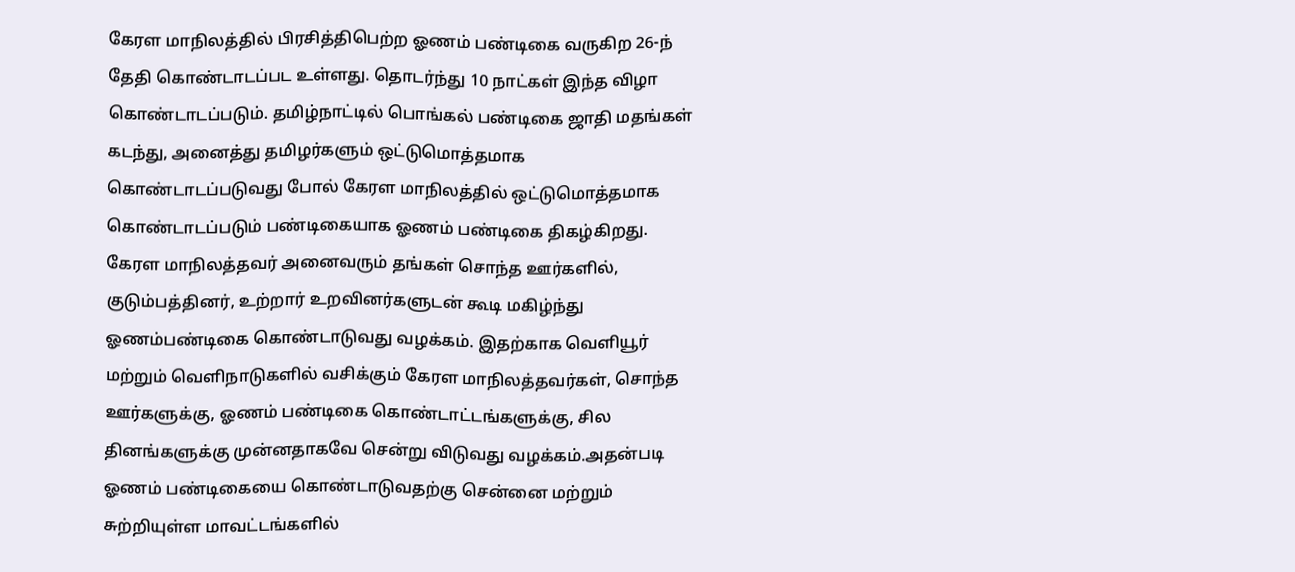கேரள மாநிலத்தில் பிரசித்திபெற்ற ஓணம் பண்டிகை வருகிற 26-ந் தேதி கொண்டாடப்பட உள்ளது. தொடர்ந்து 10 நாட்கள் இந்த விழா கொண்டாடப்படும். தமிழ்நாட்டில் பொங்கல் பண்டிகை ஜாதி மதங்கள் கடந்து, அனைத்து தமிழர்களும் ஒட்டுமொத்தமாக கொண்டாடப்படுவது போல் கேரள மாநிலத்தில் ஒட்டுமொத்தமாக கொண்டாடப்படும் பண்டிகையாக ஓணம் பண்டிகை திகழ்கிறது. கேரள மாநிலத்தவர் அனைவரும் தங்கள் சொந்த ஊர்களில், குடும்பத்தினர், உற்றார் உறவினர்களுடன் கூடி மகிழ்ந்து ஓணம்பண்டிகை கொண்டாடுவது வழக்கம். இதற்காக வெளியூர் மற்றும் வெளிநாடுகளில் வசிக்கும் கேரள மாநிலத்தவர்கள், சொந்த ஊர்களுக்கு, ஓணம் பண்டிகை கொண்டாட்டங்களுக்கு, சில தினங்களுக்கு முன்னதாகவே சென்று விடுவது வழக்கம்.அதன்படி ஓணம் பண்டிகையை கொண்டாடுவதற்கு சென்னை மற்றும் சுற்றியுள்ள மாவட்டங்களில்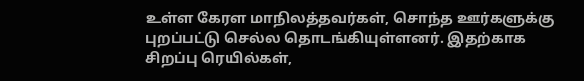உள்ள கேரள மாநிலத்தவர்கள், சொந்த ஊர்களுக்கு புறப்பட்டு செல்ல தொடங்கியுள்ளனர். இதற்காக சிறப்பு ரெயில்கள்,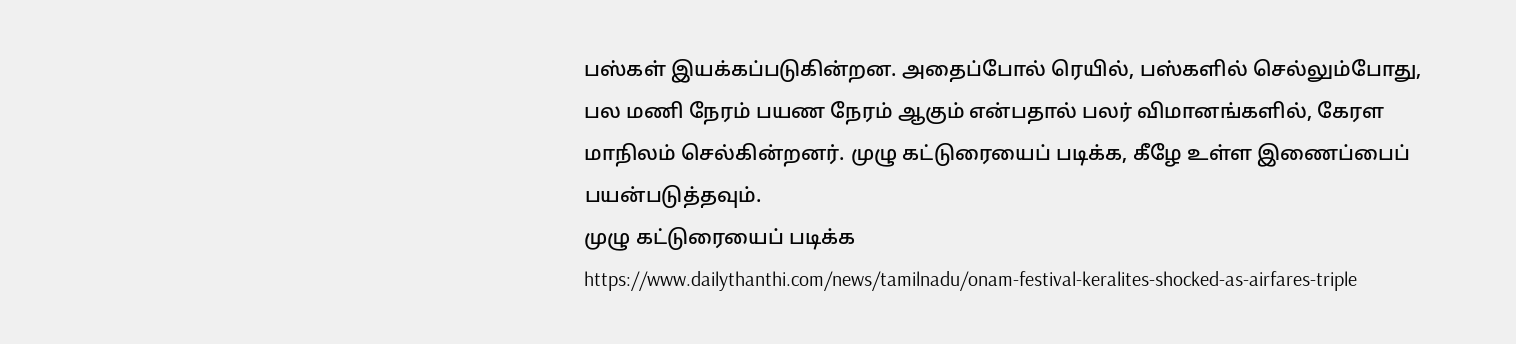பஸ்கள் இயக்கப்படுகின்றன. அதைப்போல் ரெயில், பஸ்களில் செல்லும்போது, பல மணி நேரம் பயண நேரம் ஆகும் என்பதால் பலர் விமானங்களில், கேரள மாநிலம் செல்கின்றனர். முழு கட்டுரையைப் படிக்க, கீழே உள்ள இணைப்பைப் பயன்படுத்தவும்.
முழு கட்டுரையைப் படிக்க
https://www.dailythanthi.com/news/tamilnadu/onam-festival-keralites-shocked-as-airfares-triple